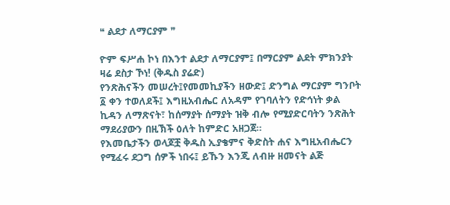❝ ልደታ ለማርያም ❞

ዮም ፍሥሐ ኮነ በእንተ ልደታ ለማርያም፤ በማርያም ልደት ምክንያት ዛሬ ደስታ ኾነ! (ቅዱስ ያሬድ)
የንጽሕናችን መሠረት፤የመመኪያችን ዘውድ፤ ድንግል ማርያም ግንቦት ፩ ቀን ተወለደች፤ እግዚአብሔር ለአዳም የገባለትን የድኅነት ቃል ኪዳን ለማጽናት፣ ከሰማያት ሰማያት ዝቅ ብሎ የሚያድርባትን ንጽሕት ማደሪያውን በዚኽች ዕለት ከምድር አዘጋጀ።
የእመቤታችን ወላጆቿ ቅዱስ ኢያቄምና ቅድስት ሐና እግዚአብሔርን የሚፈሩ ደጋግ ሰዎች ነበሩ፤ ይኹን እንጂ ለብዙ ዘመናት ልጅ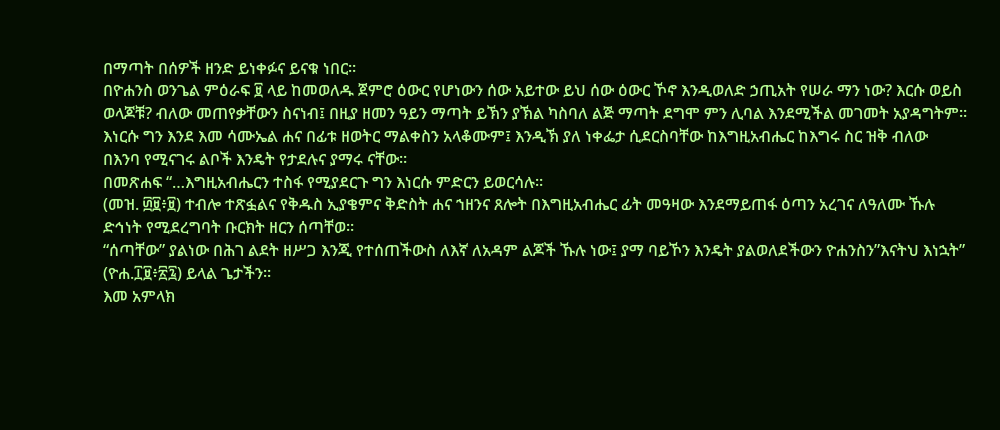በማጣት በሰዎች ዘንድ ይነቀፉና ይናቁ ነበር።
በዮሐንስ ወንጌል ምዕራፍ ፱ ላይ ከመወለዱ ጀምሮ ዕውር የሆነውን ሰው አይተው ይህ ሰው ዕውር ኾኖ እንዲወለድ ኃጢአት የሠራ ማን ነው? እርሱ ወይስ ወላጆቹ? ብለው መጠየቃቸውን ስናነብ፤ በዚያ ዘመን ዓይን ማጣት ይኽን ያኽል ካስባለ ልጅ ማጣት ደግሞ ምን ሊባል እንደሚችል መገመት አያዳግትም።
እነርሱ ግን እንደ እመ ሳሙኤል ሐና በፊቱ ዘወትር ማልቀስን አላቆሙም፤ እንዲኽ ያለ ነቀፌታ ሲደርስባቸው ከእግዚአብሔር ከእግሩ ስር ዝቅ ብለው በእንባ የሚናገሩ ልቦች እንዴት የታደሉና ያማሩ ናቸው።
በመጽሐፍ “…እግዚአብሔርን ተስፋ የሚያደርጉ ግን እነርሱ ምድርን ይወርሳሉ።
(መዝ. ፴፱፥፱) ተብሎ ተጽፏልና የቅዱስ ኢያቄምና ቅድስት ሐና ኀዘንና ጸሎት በእግዚአብሔር ፊት መዓዛው እንደማይጠፋ ዕጣን አረገና ለዓለሙ ኹሉ ድኅነት የሚደረግባት ቡርክት ዘርን ሰጣቸወ።
“ሰጣቸው” ያልነው በሕገ ልደት ዘሥጋ እንጂ የተሰጠችውስ ለእኛ ለአዳም ልጆች ኹሉ ነው፤ ያማ ባይኾን እንዴት ያልወለደችውን ዮሐንስን”እናትህ እነኋት” (ዮሐ.፲፱፥፳፯) ይላል ጌታችን።
እመ አምላክ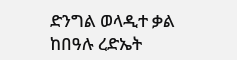ድንግል ወላዲተ ቃል ከበዓሉ ረድኤት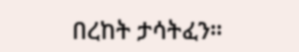በረከት ታሳትፈን።